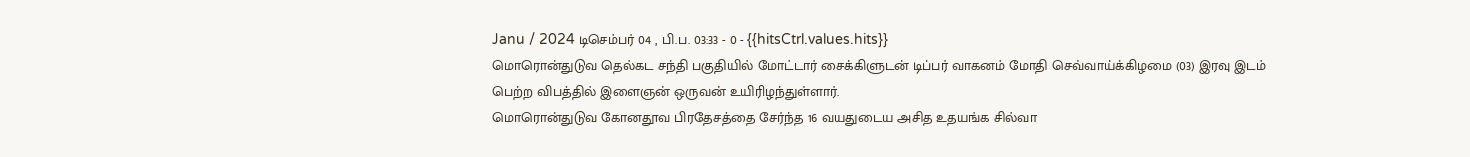Janu / 2024 டிசெம்பர் 04 , பி.ப. 03:33 - 0 - {{hitsCtrl.values.hits}}
மொரொன்துடுவ தெல்கட சந்தி பகுதியில் மோட்டார் சைக்கிளுடன் டிப்பர் வாகனம் மோதி செவ்வாய்க்கிழமை (03) இரவு இடம் பெற்ற விபத்தில் இளைஞன் ஒருவன் உயிரிழந்துள்ளார்.
மொரொன்துடுவ கோனதூவ பிரதேசத்தை சேர்ந்த 16 வயதுடைய அசித உதயங்க சில்வா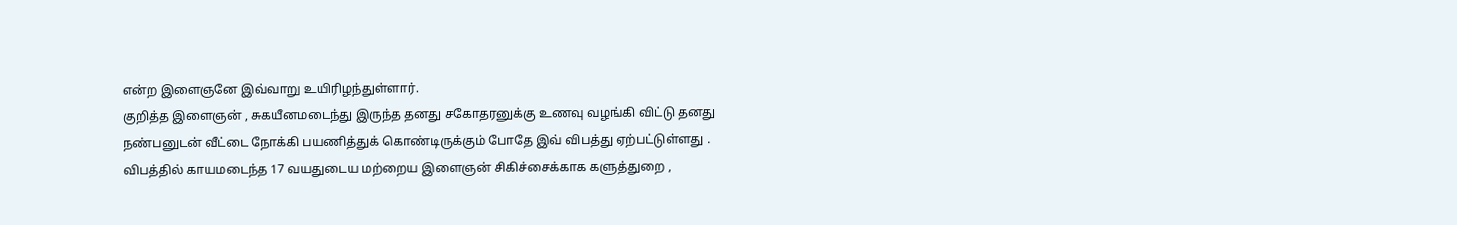என்ற இளைஞனே இவ்வாறு உயிரிழந்துள்ளார்.
குறித்த இளைஞன் , சுகயீனமடைந்து இருந்த தனது சகோதரனுக்கு உணவு வழங்கி விட்டு தனது நண்பனுடன் வீட்டை நோக்கி பயணித்துக் கொண்டிருக்கும் போதே இவ் விபத்து ஏற்பட்டுள்ளது . விபத்தில் காயமடைந்த 17 வயதுடைய மற்றைய இளைஞன் சிகிச்சைக்காக களுத்துறை ,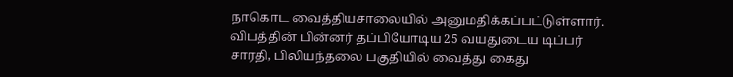நாகொட வைத்தியசாலையில் அனுமதிக்கப்பட்டுள்ளார்.
விபத்தின் பின்னர் தப்பியோடிய 25 வயதுடைய டிப்பர் சாரதி, பிலியந்தலை பகுதியில் வைத்து கைது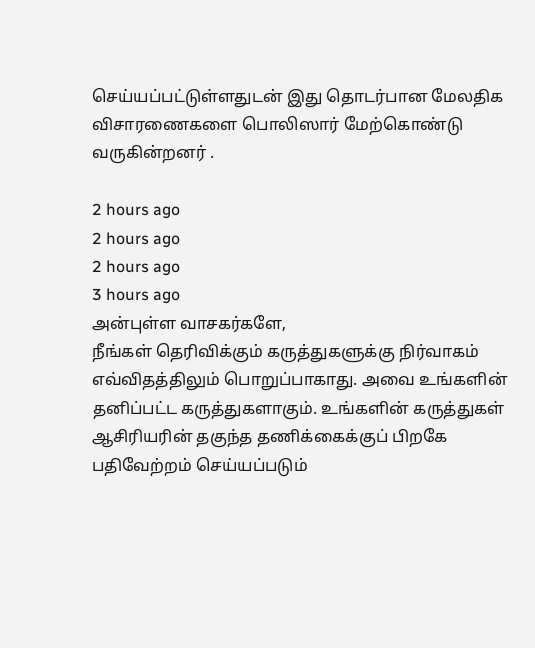செய்யப்பட்டுள்ளதுடன் இது தொடர்பான மேலதிக விசாரணைகளை பொலிஸார் மேற்கொண்டு வருகின்றனர் .

2 hours ago
2 hours ago
2 hours ago
3 hours ago
அன்புள்ள வாசகர்களே,
நீங்கள் தெரிவிக்கும் கருத்துகளுக்கு நிர்வாகம் எவ்விதத்திலும் பொறுப்பாகாது. அவை உங்களின் தனிப்பட்ட கருத்துகளாகும். உங்களின் கருத்துகள் ஆசிரியரின் தகுந்த தணிக்கைக்குப் பிறகே பதிவேற்றம் செய்யப்படும்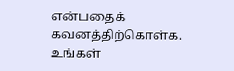என்பதைக் கவனத்திற்கொள்க. உங்கள்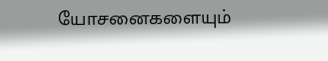யோசனைகளையும்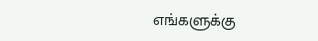எங்களுக்கு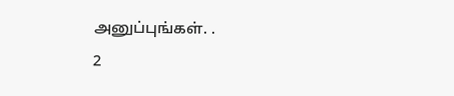அனுப்புங்கள். .
2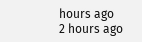hours ago
2 hours ago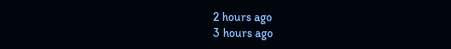2 hours ago
3 hours ago